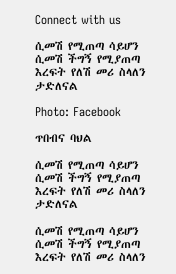Connect with us

ሲመሽ የሚጠጣ ሳይሆን ሲመሽ ችግኝ የሚያጠጣ እረፍት የለሽ መሪ ስላለን ታድለናል

Photo: Facebook

ጥበብና ባህል

ሲመሽ የሚጠጣ ሳይሆን ሲመሽ ችግኝ የሚያጠጣ እረፍት የለሽ መሪ ስላለን ታድለናል

ሲመሽ የሚጠጣ ሳይሆን ሲመሽ ችግኝ የሚያጠጣ እረፍት የለሽ መሪ ስላለን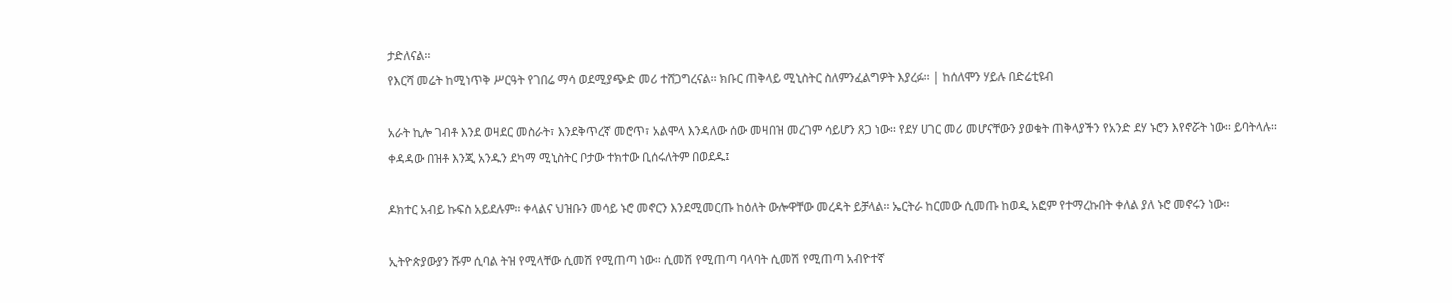ታድለናል፡፡
የእርሻ መሬት ከሚነጥቅ ሥርዓት የገበሬ ማሳ ወደሚያጭድ መሪ ተሸጋግረናል፡፡ ክቡር ጠቅላይ ሚኒስትር ስለምንፈልግዎት እያረፉ፡፡ | ከሰለሞን ሃይሉ በድሬቲዩብ

አራት ኪሎ ገብቶ እንደ ወዛደር መስራት፣ እንደቅጥረኛ መሮጥ፣ አልሞላ እንዳለው ሰው መዛበዝ መረገም ሳይሆን ጸጋ ነው፡፡ የደሃ ሀገር መሪ መሆናቸውን ያወቁት ጠቅላያችን የአንድ ደሃ ኑሮን እየኖሯት ነው፡፡ ይባትላሉ፡፡ ቀዳዳው በዝቶ እንጂ አንዱን ደካማ ሚኒስትር ቦታው ተክተው ቢሰሩለትም በወደዱ፤

ዶክተር አብይ ኩፍስ አይደሉም፡፡ ቀላልና ህዝቡን መሳይ ኑሮ መኖርን እንደሚመርጡ ከዕለት ውሎዋቸው መረዳት ይቻላል፡፡ ኤርትራ ከርመው ሲመጡ ከወዲ አፎም የተማረኩበት ቀለል ያለ ኑሮ መኖሩን ነው፡፡

ኢትዮጵያውያን ሹም ሲባል ትዝ የሚላቸው ሲመሽ የሚጠጣ ነው፡፡ ሲመሽ የሚጠጣ ባላባት ሲመሽ የሚጠጣ አብዮተኛ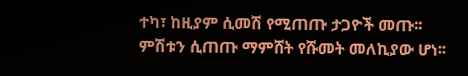ተካ፣ ከዚያም ሲመሽ የሚጠጡ ታጋዮች መጡ፡፡ ምሽቱን ሲጠጡ ማምሸት የሹመት መለኪያው ሆነ፡፡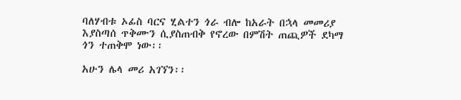ባለሃብቱ ኦፊስ ባርና ሂልተን ጎራ ብሎ ከአራት በኋላ መመሪያ እያስጣሰ ጥቅሙን ሲያስጠብቅ የኖረው በምሽት ጠጪዎች ደካማ ጎን ተጠቅሞ ነው፡፡

አሁን ሌላ መሪ አገኘን፡፡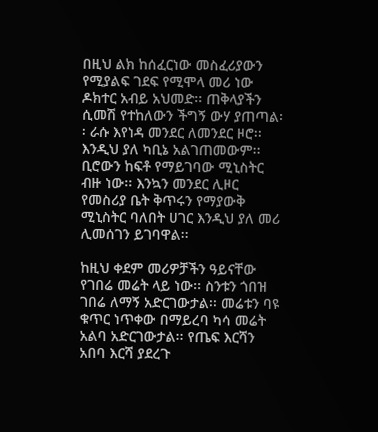በዚህ ልክ ከሰፈርነው መስፈሪያውን የሚያልፍ ገደፍ የሚሞላ መሪ ነው ዶክተር አብይ አህመድ፡፡ ጠቅላያችን ሲመሽ የተከለውን ችግኝ ውሃ ያጠጣል፡፡ ራሱ እየነዳ መንደር ለመንደር ዞሮ፡፡ እንዲህ ያለ ካቢኔ አልገጠመውም፡፡ ቢሮውን ከፍቶ የማይገባው ሚኒስትር ብዙ ነው፡፡ እንኳን መንደር ሊዞር የመስሪያ ቤት ቅጥሩን የማያውቅ ሚኒስትር ባለበት ሀገር እንዲህ ያለ መሪ ሊመሰገን ይገባዋል፡፡

ከዚህ ቀደም መሪዎቻችን ዓይናቸው የገበሬ መሬት ላይ ነው፡፡ ስንቱን ጎበዝ ገበሬ ለማኝ አድርገውታል፡፡ መሬቱን ባዩ ቁጥር ነጥቀው በማይረባ ካሳ መሬት አልባ አድርገውታል፡፡ የጤፍ እርሻን አበባ እርሻ ያደረጉ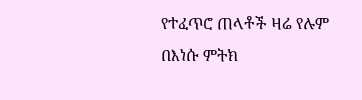የተፈጥሮ ጠላቶች ዛሬ የሉም በእነሱ ምትክ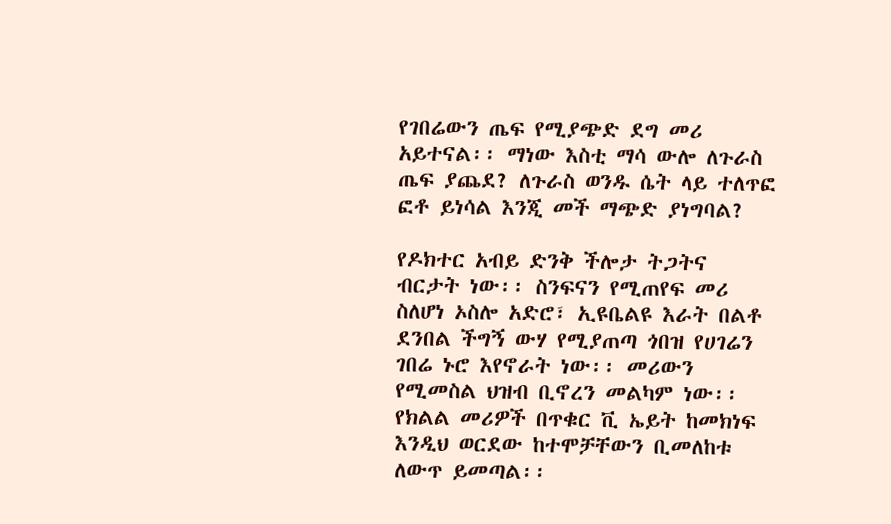የገበሬውን ጤፍ የሚያጭድ ደግ መሪ አይተናል፡፡ ማነው እስቲ ማሳ ውሎ ለጉራስ ጤፍ ያጨደ? ለጉራስ ወንዱ ሴት ላይ ተለጥፎ ፎቶ ይነሳል እንጂ መች ማጭድ ያነግባል?

የዶክተር አብይ ድንቅ ችሎታ ትጋትና ብርታት ነው፡፡ ስንፍናን የሚጠየፍ መሪ ስለሆነ ኦስሎ አድሮ፣ ኢዩቤልዩ እራት በልቶ ደንበል ችግኝ ውሃ የሚያጠጣ ጎበዝ የሀገሬን ገበሬ ኑሮ እየኖራት ነው፡፡ መሪውን የሚመስል ህዝብ ቢኖረን መልካም ነው፡፡ የክልል መሪዎች በጥቁር ቪ ኤይት ከመክነፍ እንዲህ ወርደው ከተሞቻቸውን ቢመለከቱ ለውጥ ይመጣል፡፡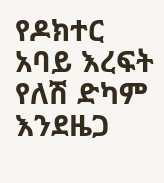የዶክተር አባይ እረፍት የለሽ ድካም እንደዜጋ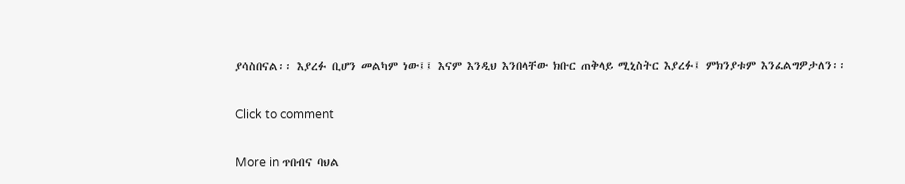ያሳስበናል፡፡ እያረፉ ቢሆን መልካም ነው፤፤ እናም እንዲህ እንበላቸው ክቡር ጠቅላይ ሚኒስትር እያረፉ፤ ምክንያቱም እንፈልግዎታለን፡፡

Click to comment

More in ጥበብና ባህል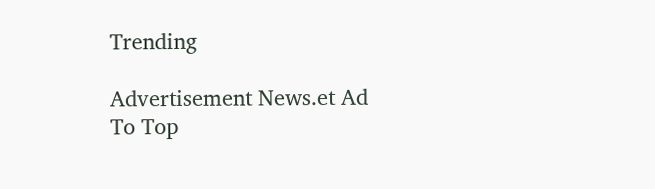Trending

Advertisement News.et Ad
To Top